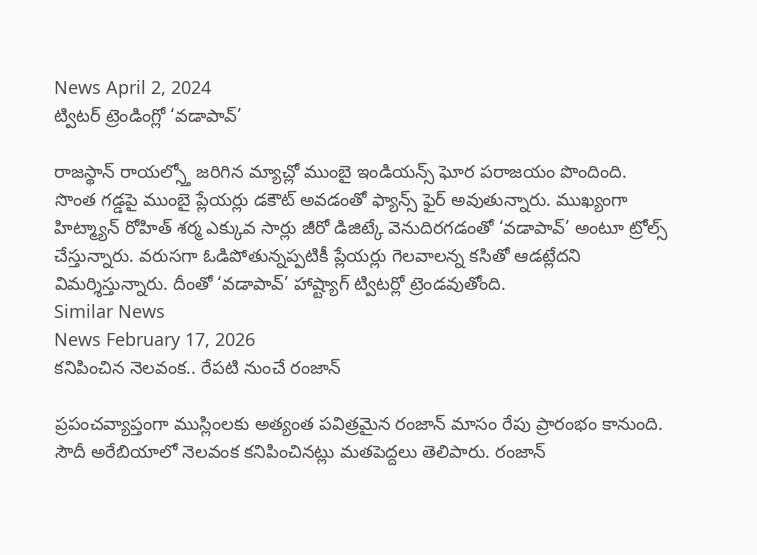News April 2, 2024
ట్విటర్ ట్రెండింగ్లో ‘వడాపావ్’

రాజస్థాన్ రాయల్స్తో జరిగిన మ్యాచ్లో ముంబై ఇండియన్స్ ఘోర పరాజయం పొందింది. సొంత గడ్డపై ముంబై ప్లేయర్లు డకౌట్ అవడంతో ఫ్యాన్స్ ఫైర్ అవుతున్నారు. ముఖ్యంగా హిట్మ్యాన్ రోహిత్ శర్మ ఎక్కువ సార్లు జీరో డిజిట్కే వెనుదిరగడంతో ‘వడాపావ్’ అంటూ ట్రోల్స్ చేస్తున్నారు. వరుసగా ఓడిపోతున్నప్పటికీ ప్లేయర్లు గెలవాలన్న కసితో ఆడట్లేదని విమర్శిస్తున్నారు. దీంతో ‘వడాపావ్’ హాష్ట్యాగ్ ట్విటర్లో ట్రెండవుతోంది.
Similar News
News February 17, 2026
కనిపించిన నెలవంక.. రేపటి నుంచే రంజాన్

ప్రపంచవ్యాప్తంగా ముస్లింలకు అత్యంత పవిత్రమైన రంజాన్ మాసం రేపు ప్రారంభం కానుంది. సౌదీ అరేబియాలో నెలవంక కనిపించినట్లు మతపెద్దలు తెలిపారు. రంజాన్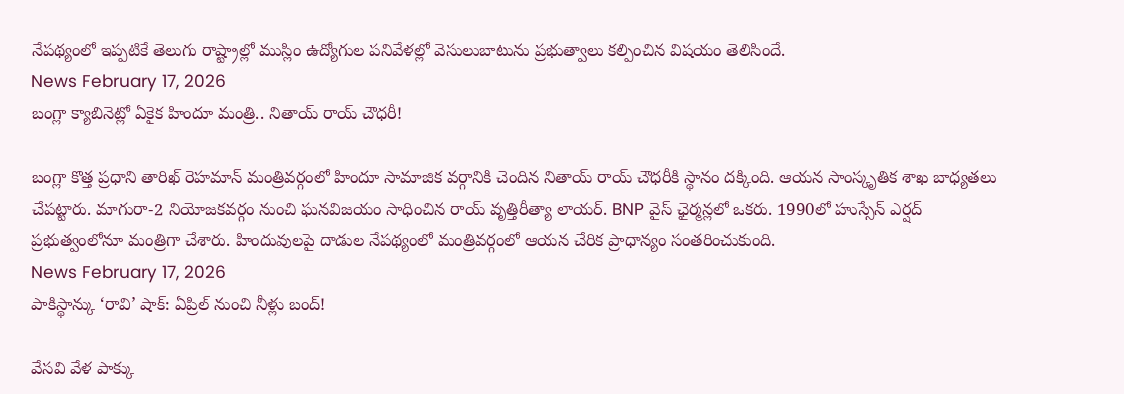నేపథ్యంలో ఇప్పటికే తెలుగు రాష్ట్రాల్లో ముస్లిం ఉద్యోగుల పనివేళల్లో వెసులుబాటును ప్రభుత్వాలు కల్పించిన విషయం తెలిసిందే.
News February 17, 2026
బంగ్లా క్యాబినెట్లో ఏకైక హిందూ మంత్రి.. నితాయ్ రాయ్ చౌధరీ!

బంగ్లా కొత్త ప్రధాని తారిఖ్ రెహమాన్ మంత్రివర్గంలో హిందూ సామాజిక వర్గానికి చెందిన నితాయ్ రాయ్ చౌధరీకి స్థానం దక్కింది. ఆయన సాంస్కృతిక శాఖ బాధ్యతలు చేపట్టారు. మాగురా-2 నియోజకవర్గం నుంచి ఘనవిజయం సాధించిన రాయ్ వృత్తిరీత్యా లాయర్. BNP వైస్ ఛైర్మన్లలో ఒకరు. 1990లో హుస్సేన్ ఎర్షద్ ప్రభుత్వంలోనూ మంత్రిగా చేశారు. హిందువులపై దాడుల నేపథ్యంలో మంత్రివర్గంలో ఆయన చేరిక ప్రాధాన్యం సంతరించుకుంది.
News February 17, 2026
పాకిస్థాన్కు ‘రావి’ షాక్: ఏప్రిల్ నుంచి నీళ్లు బంద్!

వేసవి వేళ పాక్కు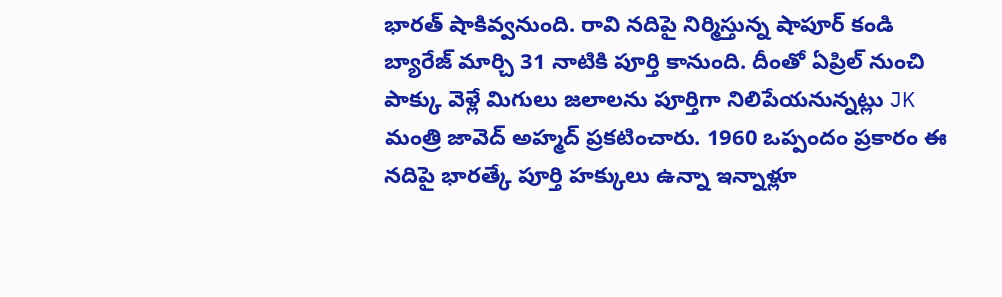భారత్ షాకివ్వనుంది. రావి నదిపై నిర్మిస్తున్న షాపూర్ కండి బ్యారేజ్ మార్చి 31 నాటికి పూర్తి కానుంది. దీంతో ఏప్రిల్ నుంచి పాక్కు వెళ్లే మిగులు జలాలను పూర్తిగా నిలిపేయనున్నట్లు JK మంత్రి జావెద్ అహ్మద్ ప్రకటించారు. 1960 ఒప్పందం ప్రకారం ఈ నదిపై భారత్కే పూర్తి హక్కులు ఉన్నా ఇన్నాళ్లూ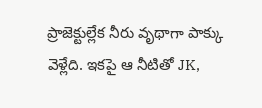ప్రాజెక్టుల్లేక నీరు వృథాగా పాక్కు వెళ్లేది. ఇకపై ఆ నీటితో JK,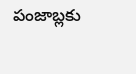పంజాబ్లకు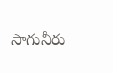సాగునీరు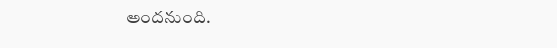అందనుంది.